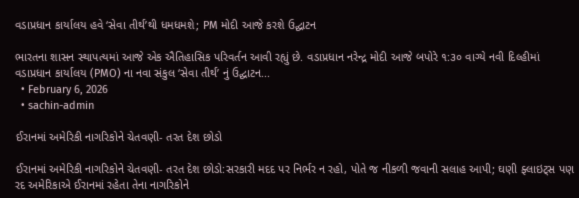વડાપ્રધાન કાર્યાલય હવે ‘સેવા તીર્થ’થી ધમધમશે; PM મોદી આજે કરશે ઉદ્ઘાટન

ભારતના શાસન સ્થાપત્યમાં આજે એક ઐતિહાસિક પરિવર્તન આવી રહ્યું છે. વડાપ્રધાન નરેન્દ્ર મોદી આજે બપોરે ૧:૩૦ વાગ્યે નવી દિલ્હીમાં વડાપ્રધાન કાર્યાલય (PMO) ના નવા સંકુલ ‘સેવા તીર્થ’ નું ઉદ્ઘાટન...
  • February 6, 2026
  • sachin-admin

ઈરાનમાં અમેરિકી નાગરિકોને ચેતવણી- તરત દેશ છોડો

ઈરાનમાં અમેરિકી નાગરિકોને ચેતવણી- તરત દેશ છોડો:સરકારી મદદ પર નિર્ભર ન રહો, પોતે જ નીકળી જવાની સલાહ આપી; ઘણી ફ્લાઇટ્સ પણ રદ અમેરિકાએ ઈરાનમાં રહેતા તેના નાગરિકોને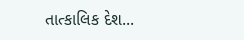તાત્કાલિક દેશ...